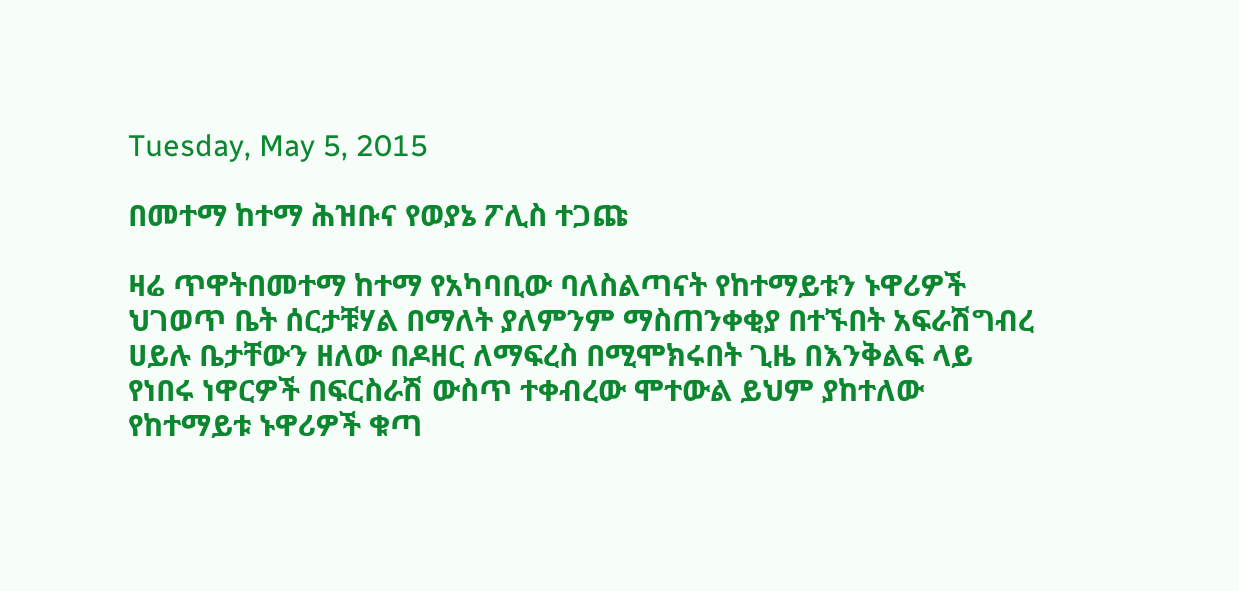Tuesday, May 5, 2015

በመተማ ከተማ ሕዝቡና የወያኔ ፖሊስ ተጋጩ

ዛሬ ጥዋትበመተማ ከተማ የአካባቢው ባለስልጣናት የከተማይቱን ኑዋሪዎች ህገወጥ ቤት ሰርታቹሃል በማለት ያለምንም ማስጠንቀቂያ በተኙበት አፍራሽግብረ
ሀይሉ ቤታቸውን ዘለው በዶዘር ለማፍረስ በሚሞክሩበት ጊዜ በእንቅልፍ ላይ የነበሩ ነዋርዎች በፍርስራሽ ውስጥ ተቀብረው ሞተውል ይህም ያከተለው የከተማይቱ ኑዋሪዎች ቁጣ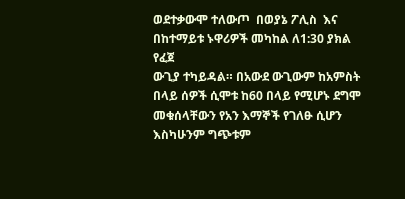ወደተቃውሞ ተለውጦ  በወያኔ ፖሊስ  እና በከተማይቱ ኑዋሪዎች መካከል ለ1:30 ያክል የፈጀ
ውጊያ ተካይዳል። በአውደ ውጊውም ከአምስት በላይ ሰዎች ሲሞቱ ከ60 በላይ የሚሆኑ ደግሞ መቁሰላቸውን የአን እማኞች የገለፁ ሲሆን እስካሁንም ግጭቱም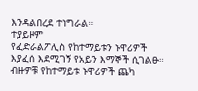እንዳልበረደ ተነግራል።
ተያይዞም
የፈድራልፖሊስ የከተማይቱን ኑዋሪዎች እያፈሰ እደሚገኝ የአይን እማኞች ሲገልፁ። ብዙዎቹ የከተማይቱ ኑዋሪዎች ጨካ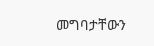መግባታቸውን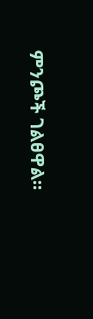ምንጮች ገልፀዋል።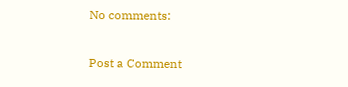No comments:

Post a Comment